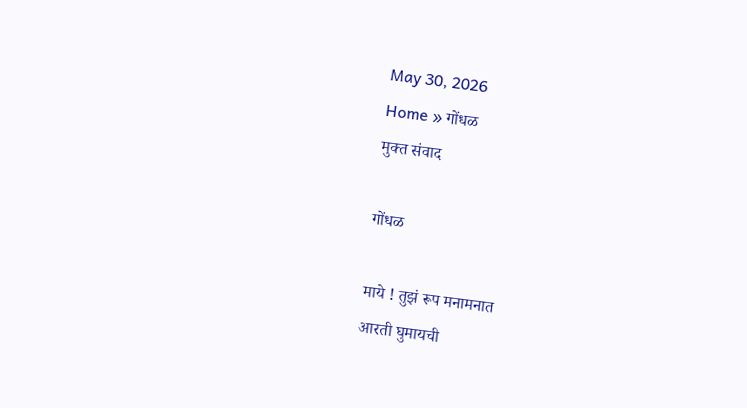May 30, 2026
Home » गोंधळ
मुक्त संवाद

गोंधळ

माये ! तुझं रूप मनामनात
आरती घुमायची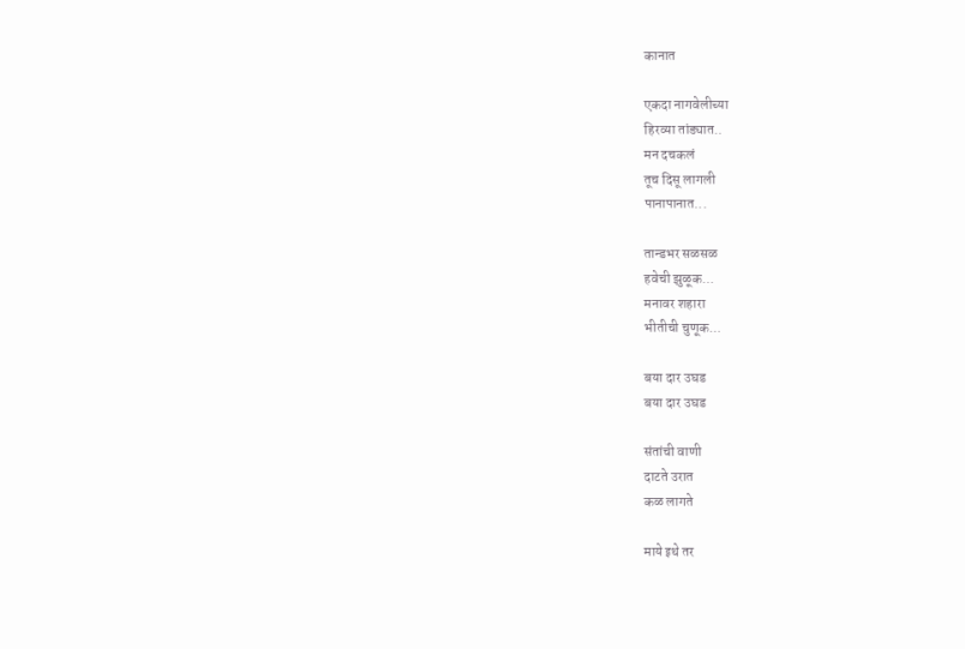कानात

एकदा नागवेलीच्या
हिरव्या तांड्यात..
मन दचकलं
तूच दिसू लागली
पानापानात...

तान्डभर सळसळ
हवेची झुळूक...
मनावर शहारा
भीतीची चुणूक...

बया दार उघड
बया दार उघड

संतांची वाणी
दाटते उरात
कळ लागते

माये इथे तर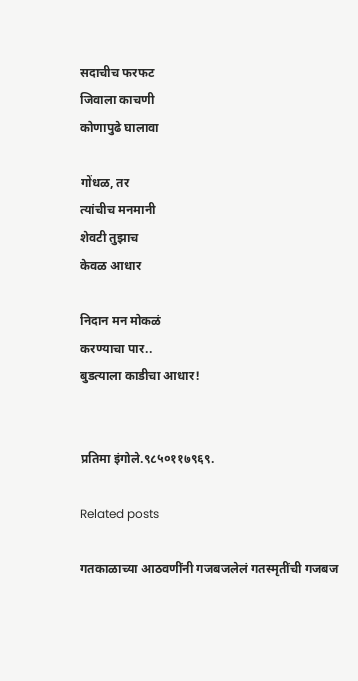सदाचीच फरफट
जिवाला काचणी
कोणापुढे घालावा

गोंधळ, तर
त्यांचीच मनमानी
शेवटी तुझाच
केवळ आधार

निदान मन मोकळं
करण्याचा पार..
बुडत्याला काडीचा आधार!


प्रतिमा इंगोले.९८५०११७९६९.

Related posts

गतकाळाच्या आठवणींनी गजबजलेलं गतस्मृतींची गजबज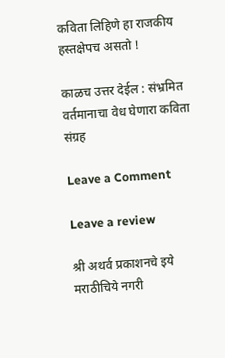कविता लिहिणे हा राजकीय हस्तक्षेपच असतो !

काळच उत्तर देईल : संभ्रमित वर्तमानाचा वेध घेणारा कविता संग्रह

Leave a Comment

Leave a review

श्री अथर्व प्रकाशनचे इये मराठीचिये नगरी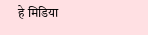हे मिडिया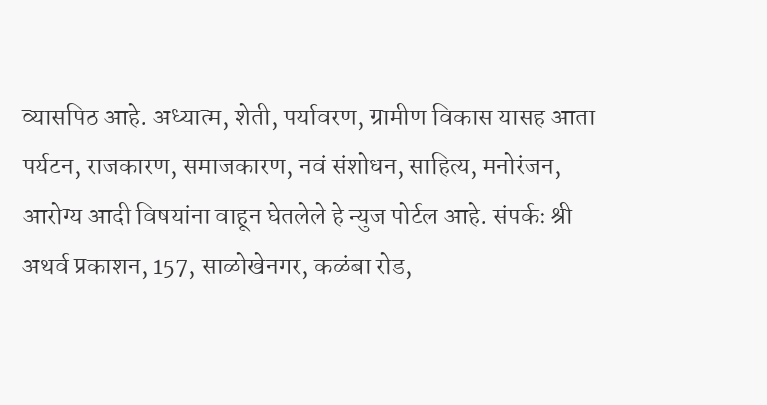व्यासपिठ आहे. अध्यात्म, शेती, पर्यावरण, ग्रामीण विकास यासह आता पर्यटन, राजकारण, समाजकारण, नवं संशोधन, साहित्य, मनोरंजन, आरोग्य आदी विषयांना वाहून घेतलेले हे न्युज पोर्टल आहे. संपर्कः श्री अथर्व प्रकाशन, 157, साळोखेनगर, कळंबा रोड,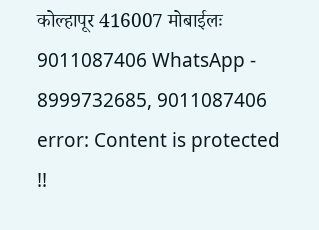कोल्हापूर 416007 मोबाईलः 9011087406 WhatsApp - 8999732685, 9011087406
error: Content is protected !!